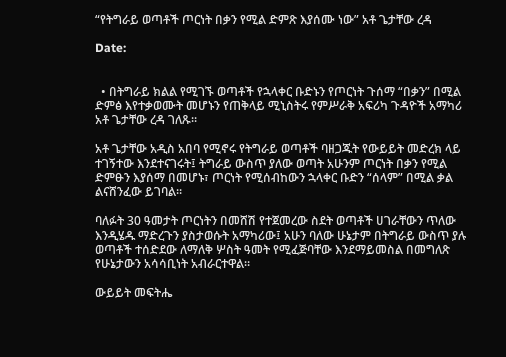“የትግራይ ወጣቶች ጦርነት በቃን የሚል ድምጽ እያሰሙ ነው” አቶ ጌታቸው ረዳ

Date:


  • በትግራይ ክልል የሚገኙ ወጣቶች የኋላቀር ቡድኑን የጦርነት ጉሰማ “በቃን” በሚል ድምፅ እየተቃወሙት መሆኑን የጠቅላይ ሚኒስትሩ የምሥራቅ አፍሪካ ጉዳዮች አማካሪ አቶ ጌታቸው ረዳ ገለጹ።

አቶ ጌታቸው አዲስ አበባ የሚኖሩ የትግራይ ወጣቶች ባዘጋጁት የውይይት መድረክ ላይ ተገኝተው እንደተናገሩት፤ ትግራይ ውስጥ ያለው ወጣት አሁንም ጦርነት በቃን የሚል ድምፁን እያሰማ በመሆኑ፣ ጦርነት የሚሰብከውን ኋላቀር ቡድን “ሰላም” በሚል ቃል ልናሸንፈው ይገባል።

ባለፉት 30 ዓመታት ጦርነትን በመሸሽ የተጀመረው ስደት ወጣቶች ሀገራቸውን ጥለው እንዲሄዱ ማድረጉን ያስታወሱት አማካሪው፤ አሁን ባለው ሁኔታም በትግራይ ውስጥ ያሉ ወጣቶች ተሰድደው ለማለቅ ሦስት ዓመት የሚፈጅባቸው እንደማይመስል በመግለጽ የሁኔታውን አሳሳቢነት አብራርተዋል።

ውይይት መፍትሔ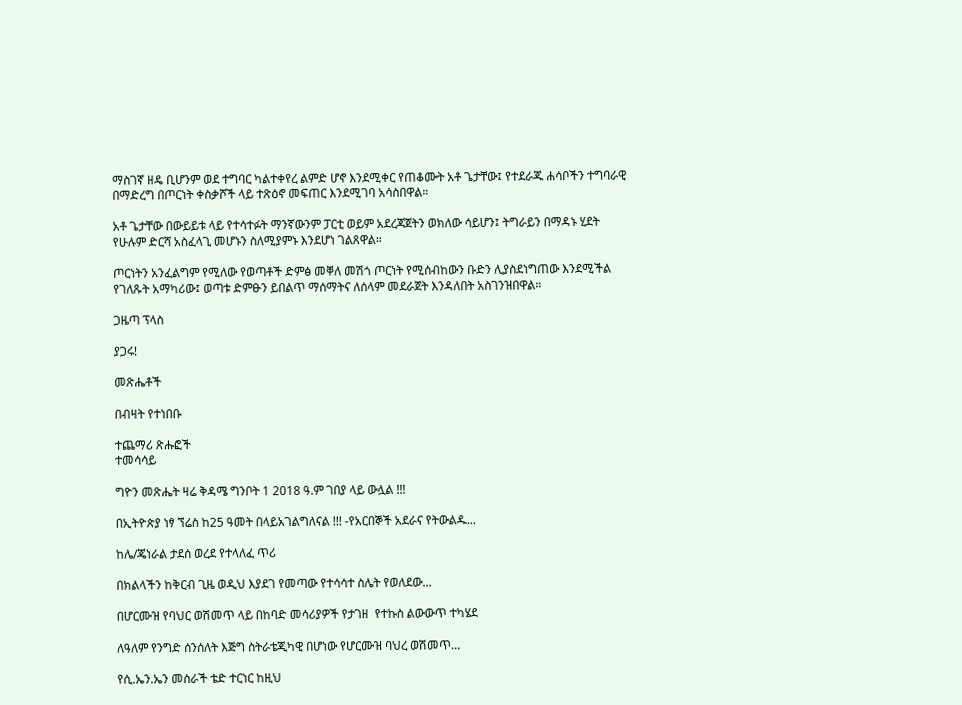ማስገኛ ዘዴ ቢሆንም ወደ ተግባር ካልተቀየረ ልምድ ሆኖ እንደሚቀር የጠቆሙት አቶ ጌታቸው፤ የተደራጁ ሐሳቦችን ተግባራዊ በማድረግ በጦርነት ቀስቃሾች ላይ ተጽዕኖ መፍጠር እንደሚገባ አሳስበዋል።

አቶ ጌታቸው በውይይቱ ላይ የተሳተፉት ማንኛውንም ፓርቲ ወይም አደረጃጀትን ወክለው ሳይሆን፤ ትግራይን በማዳኑ ሂደት የሁሉም ድርሻ አስፈላጊ መሆኑን ስለሚያምኑ እንደሆነ ገልጸዋል።

ጦርነትን አንፈልግም የሚለው የወጣቶች ድምፅ መቐለ መሽጎ ጦርነት የሚሰብከውን ቡድን ሊያስደነግጠው እንደሚችል የገለጹት አማካሪው፤ ወጣቱ ድምፁን ይበልጥ ማሰማትና ለሰላም መደራጀት እንዳለበት አስገንዝበዋል።

ጋዜጣ ፕላስ

ያጋሩ!

መጽሔቶች

በብዛት የተነበቡ

ተጨማሪ ጽሑፎች
ተመሳሳይ

ግዮን መጽሔት ዛሬ ቅዳሜ ግንቦት 1 2018 ዓ.ም ገበያ ላይ ውሏል !!!

በኢትዮጵያ ነፃ ኘሬስ ከ25 ዓመት በላይአገልግለናል !!! -የአርበኞች አደራና የትውልዱ...

ከሌ/ጄነራል ታደሰ ወረደ የተላለፈ ጥሪ

በክልላችን ከቅርብ ጊዜ ወዲህ እያደገ የመጣው የተሳሳተ ስሌት የወለደው...

በሆርሙዝ የባህር ወሽመጥ ላይ በከባድ መሳሪያዎች የታገዘ  የተኩስ ልውውጥ ተካሄደ

ለዓለም የንግድ ሰንሰለት እጅግ ስትራቴጂካዊ በሆነው የሆርሙዝ ባህረ ወሽመጥ...

የሲ.ኤን.ኤን መስራች ቴድ ተርነር ከዚህ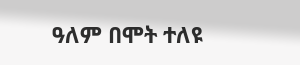ዓለም በሞት ተለዩ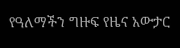የዓለማችን ግዙፍ የዜና አውታር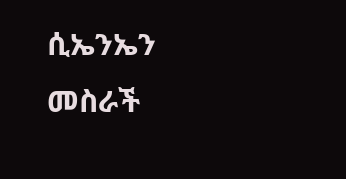ሲኤንኤን መስራች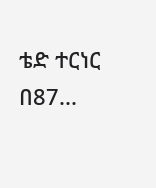ቴድ ተርነር በ87...